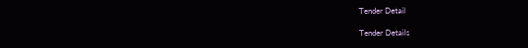Tender Detail

Tender Details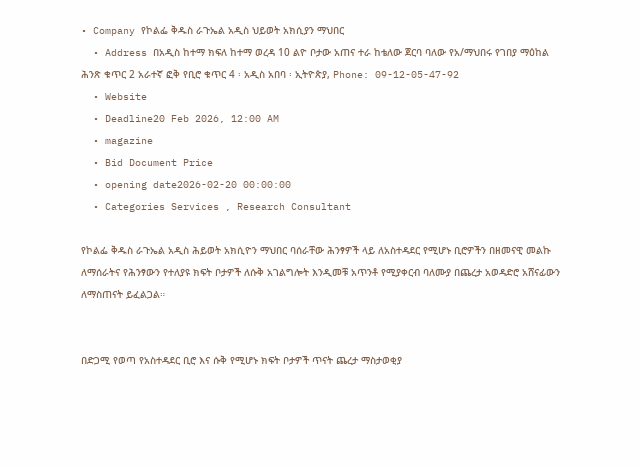• Company የኮልፌ ቅዱስ ራጉኤል አዲስ ህይወት አክሲያን ማህበር
  • Address በአዲስ ከተማ ክፍለ ከተማ ወረዳ 10 ልዮ ቦታው አጠና ተራ ከቴለው ጀርባ ባለው የአ/ማህበሩ የገበያ ማዕከል ሕንጽ ቁጥር 2 አራተኛ ፎቅ የቢሮ ቁጥር 4 ፡ አዲስ አበባ ፡ ኢትዮጵያ, Phone: 09-12-05-47-92
  • Website
  • Deadline20 Feb 2026, 12:00 AM
  • magazine
  • Bid Document Price
  • opening date2026-02-20 00:00:00
  • Categories Services , Research Consultant

የኮልፌ ቅዱስ ራጉኤል አዲስ ሕይወት አክሲዮን ማህበር ባሰራቸው ሕንፃዎች ላይ ለአስተዳደር የሚሆኑ ቢሮዎችን በዘመናዊ መልኩ ለማሰራትና የሕንፃውን የተለያዩ ክፍት ቦታዎች ለሱቅ አገልግሎት እንዲመቹ አጥንቶ የሚያቀርብ ባለሙያ በጨረታ አወዳድሮ አሸናፊውን ለማስጠናት ይፈልጋል።


በድጋሚ የወጣ የአስተዳደር ቢሮ እና ሱቅ የሚሆኑ ክፍት ቦታዎች ጥናት ጨረታ ማስታወቂያ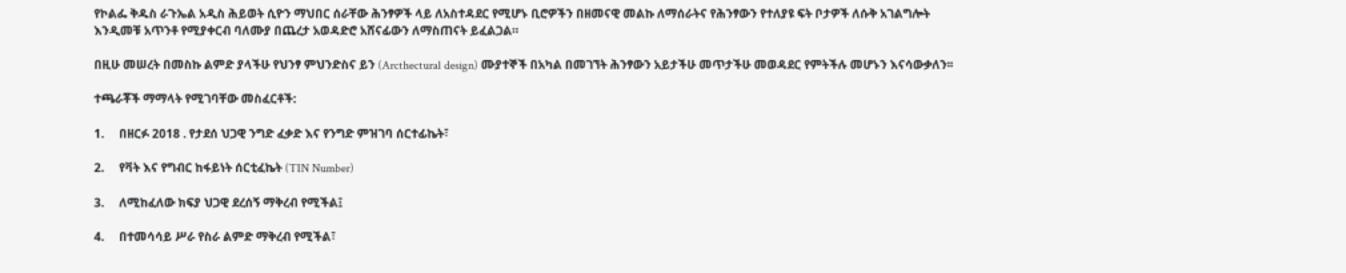የኮልፌ ቅዱስ ራጉኤል አዲስ ሕይወት ሲዮን ማህበር ሰራቸው ሕንፃዎች ላይ ለአስተዳደር የሚሆኑ ቢሮዎችን በዘመናዊ መልኩ ለማሰራትና የሕንፃውን የተለያዩ ፍት ቦታዎች ለሱቅ አገልግሎት እንዲመቹ አጥንቶ የሚያቀርብ ባለሙያ በጨረታ አወዳድሮ አሸናፊውን ለማስጠናት ይፈልጋል።

በዚሁ መሠረት በመስኩ ልምድ ያላችሁ የህንፃ ምህንድስና ይን (Arcthectural design) ሙያተኞች በአካል በመገኘት ሕንፃውን አይታችሁ መጥታችሁ መወዳደር የምትችሉ መሆኑን እናሳውቃለን፡፡

ተጫራቾች ማማላት የሚገባቸው መስፈርቶች:

1.     በዘርፉ 2018 . የታደሰ ህጋዊ ንግድ ፈቃድ እና የንግድ ምዝገባ ሰርተፊኬት፣

2.     የቫት እና የግብር ከፋይነት ሰርቲፈኬት (TIN Number)

3.     ለሚከፈለው ክፍያ ህጋዊ ደረሰኝ ማቅረብ የሚችል፤

4.     በተመሳሳይ ሥራ የስራ ልምድ ማቅረብ የሚችል፣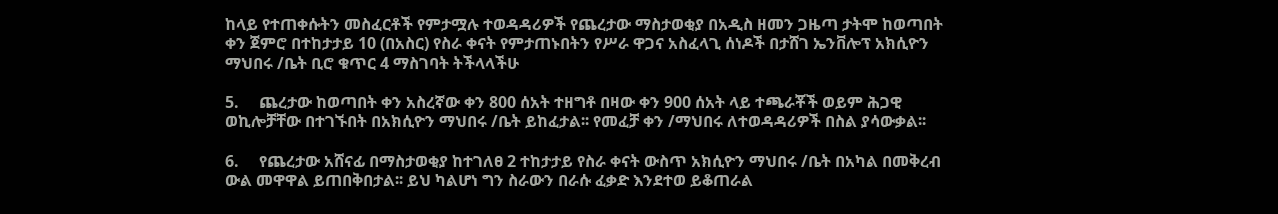ከላይ የተጠቀሱትን መስፈርቶች የምታሟሉ ተወዳዳሪዎች የጨረታው ማስታወቂያ በአዲስ ዘመን ጋዜጣ ታትሞ ከወጣበት ቀን ጀምሮ በተከታታይ 10 (በአስር) የስራ ቀናት የምታጠኑበትን የሥራ ዋጋና አስፈላጊ ሰነዶች በታሸገ ኤንቨሎፕ አክሲዮን ማህበሩ /ቤት ቢሮ ቁጥር 4 ማስገባት ትችላላችሁ

5.     ጨረታው ከወጣበት ቀን አስረኛው ቀን 800 ሰአት ተዘግቶ በዛው ቀን 900 ሰአት ላይ ተጫራቾች ወይም ሕጋዊ ወኪሎቻቸው በተገኙበት በአክሲዮን ማህበሩ /ቤት ይከፈታል፡፡ የመፈቻ ቀን /ማህበሩ ለተወዳዳሪዎች በስል ያሳውቃል፡፡

6.     የጨረታው አሸናፊ በማስታወቂያ ከተገለፀ 2 ተከታታይ የስራ ቀናት ውስጥ አክሲዮን ማህበሩ /ቤት በአካል በመቅረብ ውል መዋዋል ይጠበቅበታል፡፡ ይህ ካልሆነ ግን ስራውን በራሱ ፈቃድ እንደተወ ይቆጠራል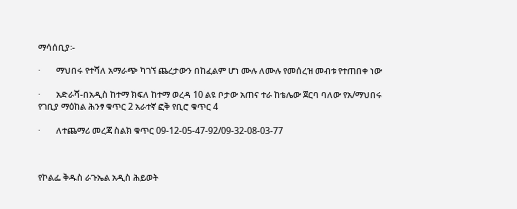ማሳሰቢያ፡-

·        ማህበሩ የተሻለ አማራጭ ካገኘ ጨረታውን በከፈልም ሆነ ሙሉ ለሙሉ የመሰረዝ መብቱ የተጠበቀ ነው

·        አድራሻ-በአዲስ ከተማ ክፍለ ከተማ ወረዳ 10 ልዩ ቦታው አጠና ተራ ከቴሌው ጀርባ ባለው የአ/ማህበሩ የገቢያ ማዕከል ሕንፃ ቁጥር 2 አራተኛ ፎቅ የቢሮ ቁጥር 4

·        ለተጨማሪ መረጃ ስልክ ቁጥር 09-12-05-47-92/09-32-08-03-77



የኮልፌ ቅዱስ ራጉኤል አዲስ ሕይወት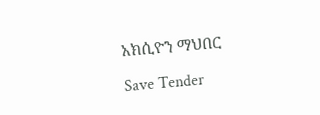አክሲዮን ማህበር

Save Tender